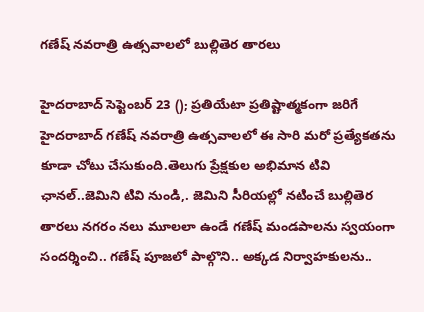గణేష్ నవరాత్రి ఉత్సవాలలో బుల్లితెర తారలు

హైదరాబాద్ సెప్టెంబర్ 23 (); ప్రతియేటా ప్రతిష్టాత్మకంగా జరిగే హైదరాబాద్ గణేష్ నవరాత్రి ఉత్సవాలలో ఈ సారి మరో ప్రత్యేకతను కూడా చోటు చేసుకుంది.తెలుగు ప్రేక్షకుల అభిమాన టివి ఛానల్..జెమిని టివి నుండి,. జెమిని సీరియల్లో నటించే బుల్లితెర తారలు నగరం నలు మూలలా ఉండే గణేష్ మండపాలను స్వయంగా సందర్శించి.. గణేష్ పూజలో పాల్గొని.. అక్కడ నిర్వాహకులను..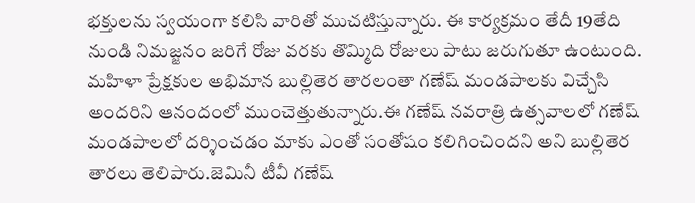భక్తులను స్వయంగా కలిసి వారితో ముచటిస్తున్నారు. ఈ కార్యక్రమం తేదీ 19తేది నుండి నిమజ్జనం జరిగే రోజు వరకు తొమ్మిది రోజులు పాటు జరుగుతూ ఉంటుంది. మహిళా ప్రేక్షకుల అభిమాన బుల్లితెర తారలంతా గణేష్ మండపాలకు విచ్చేసి అందరిని ఆనందంలో ముంచెత్తుతున్నారు.ఈ గణేష్ నవరాత్రి ఉత్సవాలలో గణేష్ మండపాలలో దర్శించడం మాకు ఎంతో సంతోషం కలిగించిందని అని బుల్లితెర తారలు తెలిపారు.జెమినీ టీవీ గణేష్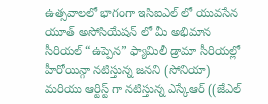ఉత్సవాలలో భాగంగా ఇసిఐఎల్ లో యువసేన యూత్ అసోసియేషన్ లో మీ అభిమాన సీరియల్ “ఉప్పెన” ఫ్యామిలీ డ్రామా సీరియల్లో హీరోయిన్గా నటిస్తున్న జనని (సోనియా) మరియు ఆర్టిస్ట్ గా నటిస్తున్న ఎస్కేఆర్ ((జేఎల్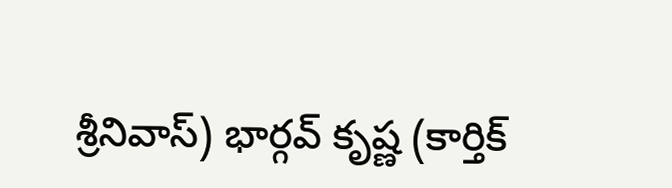శ్రీనివాస్) భార్గవ్ కృష్ణ (కార్తిక్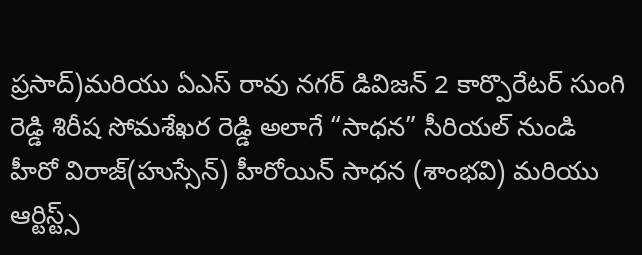ప్రసాద్)మరియు ఏఎస్ రావు నగర్ డివిజన్ 2 కార్పొరేటర్ సుంగి రెడ్డి శిరీష సోమశేఖర రెడ్డి అలాగే “సాధన” సీరియల్ నుండి హీరో విరాజ్(హుస్సేన్) హీరోయిన్ సాధన (శాంభవి) మరియు ఆర్టిస్ట్స్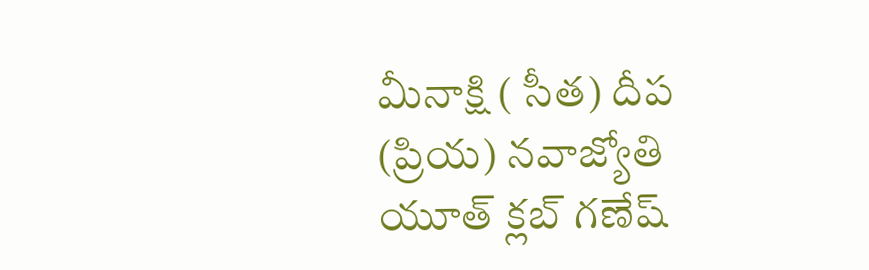మీనాక్షి ( సీత) దీప (ప్రియ) నవాజ్యోతి యూత్ క్లబ్ గణేష్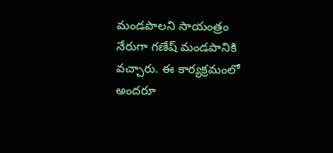మండపాలని సాయంత్రం నేరుగా గణేష్ మండపానికి వచ్చారు. ఈ కార్యక్రమంలో అందరూ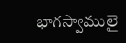భాగస్వాములై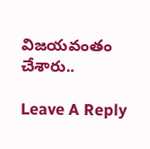విజయవంతం చేశారు..

Leave A Reply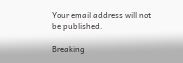Your email address will not be published.

Breaking